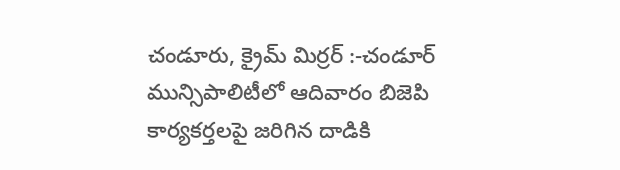చండూరు, క్రైమ్ మిర్రర్ :-చండూర్ మున్సిపాలిటీలో ఆదివారం బిజెపి కార్యకర్తలపై జరిగిన దాడికి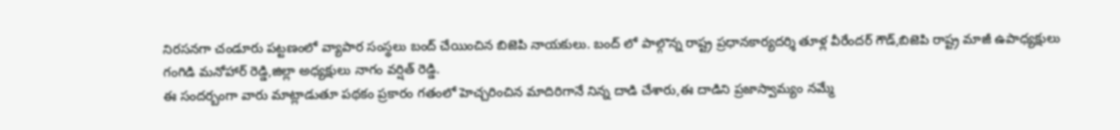నిరసనగా చండూరు పట్టణంలో వ్యాపార సంస్థలు బంద్ చేయించిన బిజెపి నాయకులు. బంద్ లో పాల్గొన్న రాష్ట్ర ప్రధానకార్యదర్శి తూళ్ల వీరేందర్ గౌడ్,బిజెపి రాష్ట్ర మాజీ ఉపాధ్యక్షులు గంగిడి మనోహార్ రెడ్డి,జిల్లా అధ్యక్షులు నాగం వర్షిత్ రెడ్డి.
ఈ సందర్బంగా వారు మాట్లాడుతూ పథకం ప్రకారం గతంలో హెచ్చరించిన మాదిరిగానే నిన్న దాడి చేశారు,ఈ దాడిని ప్రజాస్వామ్యం నమ్మే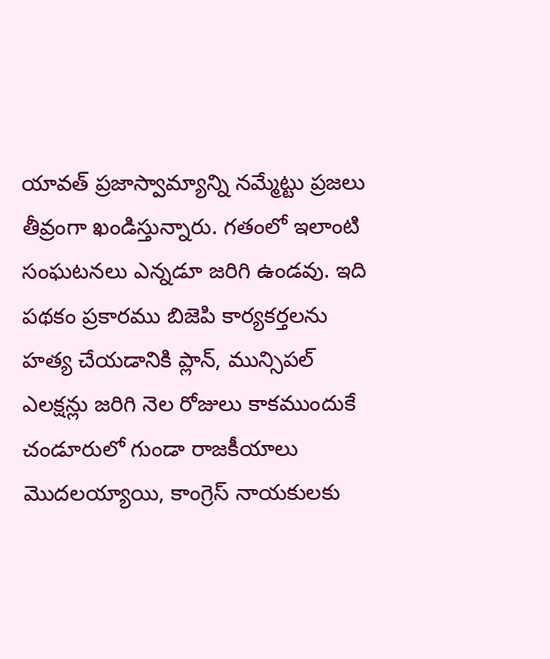యావత్ ప్రజాస్వామ్యాన్ని నమ్మేట్టు ప్రజలు తీవ్రంగా ఖండిస్తున్నారు. గతంలో ఇలాంటి సంఘటనలు ఎన్నడూ జరిగి ఉండవు. ఇది పథకం ప్రకారము బిజెపి కార్యకర్తలను హత్య చేయడానికి ప్లాన్, మున్సిపల్ ఎలక్షన్లు జరిగి నెల రోజులు కాకముందుకే చండూరులో గుండా రాజకీయాలు మొదలయ్యాయి, కాంగ్రెస్ నాయకులకు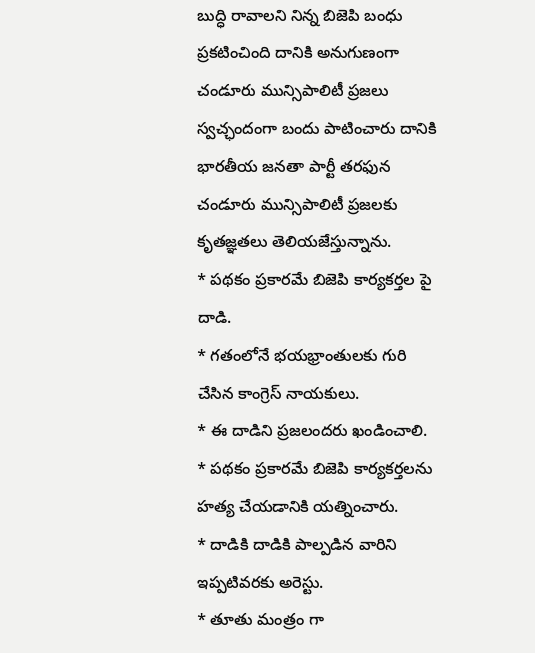బుద్ధి రావాలని నిన్న బిజెపి బంధు ప్రకటించింది దానికి అనుగుణంగా చండూరు మున్సిపాలిటీ ప్రజలు స్వచ్ఛందంగా బందు పాటించారు దానికి భారతీయ జనతా పార్టీ తరఫున చండూరు మున్సిపాలిటీ ప్రజలకు కృతజ్ఞతలు తెలియజేస్తున్నాను.
* పథకం ప్రకారమే బిజెపి కార్యకర్తల పై దాడి.
* గతంలోనే భయభ్రాంతులకు గురి చేసిన కాంగ్రెస్ నాయకులు.
* ఈ దాడిని ప్రజలందరు ఖండించాలి.
* పథకం ప్రకారమే బిజెపి కార్యకర్తలను హత్య చేయడానికి యత్నించారు.
* దాడికి దాడికి పాల్పడిన వారిని ఇప్పటివరకు అరెస్టు.
* తూతు మంత్రం గా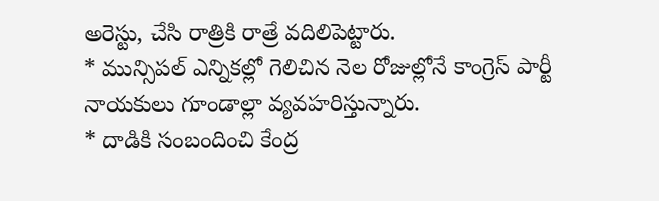అరెస్టు, చేసి రాత్రికి రాత్రే వదిలిపెట్టారు.
* మున్సిపల్ ఎన్నికల్లో గెలిచిన నెల రోజుల్లోనే కాంగ్రెస్ పార్టీ నాయకులు గూండాల్లా వ్యవహరిస్తున్నారు.
* దాడికి సంబందించి కేంద్ర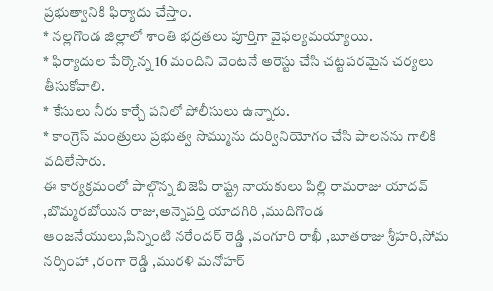ప్రభుత్వానికి ఫిర్యాదు చేస్తాం.
* నల్లగొండ జిల్లాలో శాంతి భద్రతలు పూర్తిగా వైఫల్యమయ్యాయి.
* ఫిర్యాదుల పేర్కొన్న 16 మందిని వెంటనే అరెస్టు చేసి చట్టపరమైన చర్యలు తీసుకోవాలి.
* కేసులు నీరు కార్చే పనిలో పోలీసులు ఉన్నారు.
* కాంగ్రెస్ మంత్రులు ప్రభుత్వ సొమ్మును దుర్వినియోగం చేసి పాలనను గాలికి వదిలేసారు.
ఈ కార్యక్రమంలో పాల్గొన్న బిజెపి రాష్ట్ర నాయకులు పిల్లి రామరాజు యాదవ్ ,బొమ్మరబోయిన రాజు,అన్నెపర్తి యాదగిరి ,ముదిగొండ ఆంజనేయులు,పిన్నింటి నరేందర్ రెడ్డి ,వంగూరి రాఖీ ,బూతరాజు శ్రీహరి,సోమ నర్సింహా ,రంగా రెడ్డి ,మురళి మనోహర్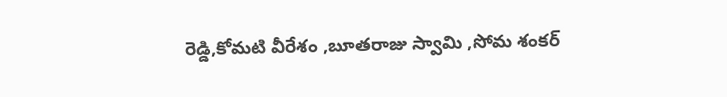రెడ్డి,కోమటి వీరేశం ,బూతరాజు స్వామి ,సోమ శంకర్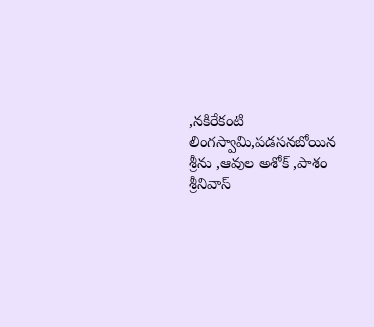,నకిరేకంటి లింగస్వామి,పడసనబోయిన శ్రీను ,ఆవుల అశోక్ ,పాశం శ్రీనివాస్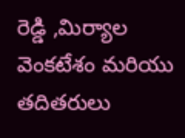రెడ్డి ,మిర్యాల వెంకటేశం మరియు తదితరులు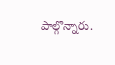పాల్గొన్నారు.